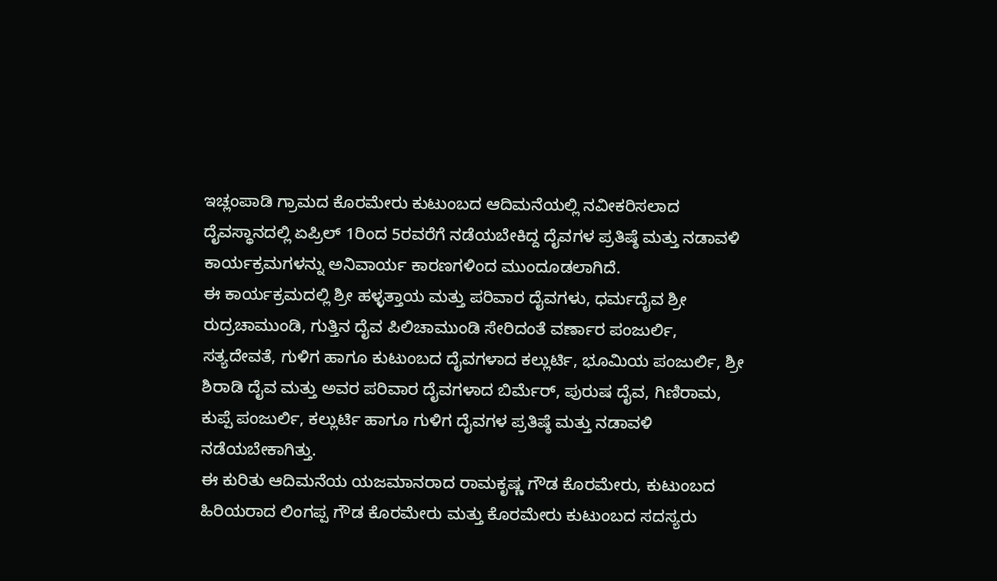ಇಚ್ಲಂಪಾಡಿ ಗ್ರಾಮದ ಕೊರಮೇರು ಕುಟುಂಬದ ಆದಿಮನೆಯಲ್ಲಿ ನವೀಕರಿಸಲಾದ ದೈವಸ್ಥಾನದಲ್ಲಿ ಏಪ್ರಿಲ್ 1ರಿಂದ 5ರವರೆಗೆ ನಡೆಯಬೇಕಿದ್ದ ದೈವಗಳ ಪ್ರತಿಷ್ಠೆ ಮತ್ತು ನಡಾವಳಿ ಕಾರ್ಯಕ್ರಮಗಳನ್ನು ಅನಿವಾರ್ಯ ಕಾರಣಗಳಿಂದ ಮುಂದೂಡಲಾಗಿದೆ.
ಈ ಕಾರ್ಯಕ್ರಮದಲ್ಲಿ ಶ್ರೀ ಹಳ್ಳತ್ತಾಯ ಮತ್ತು ಪರಿವಾರ ದೈವಗಳು, ಧರ್ಮದೈವ ಶ್ರೀ ರುದ್ರಚಾಮುಂಡಿ, ಗುತ್ತಿನ ದೈವ ಪಿಲಿಚಾಮುಂಡಿ ಸೇರಿದಂತೆ ವರ್ಣಾರ ಪಂಜುರ್ಲಿ, ಸತ್ಯದೇವತೆ, ಗುಳಿಗ ಹಾಗೂ ಕುಟುಂಬದ ದೈವಗಳಾದ ಕಲ್ಲುರ್ಟಿ, ಭೂಮಿಯ ಪಂಜುರ್ಲಿ, ಶ್ರೀ ಶಿರಾಡಿ ದೈವ ಮತ್ತು ಅವರ ಪರಿವಾರ ದೈವಗಳಾದ ಬಿರ್ಮೆರ್, ಪುರುಷ ದೈವ, ಗಿಣಿರಾಮ, ಕುಪ್ಪೆ ಪಂಜುರ್ಲಿ, ಕಲ್ಲುರ್ಟಿ ಹಾಗೂ ಗುಳಿಗ ದೈವಗಳ ಪ್ರತಿಷ್ಠೆ ಮತ್ತು ನಡಾವಳಿ ನಡೆಯಬೇಕಾಗಿತ್ತು.
ಈ ಕುರಿತು ಆದಿಮನೆಯ ಯಜಮಾನರಾದ ರಾಮಕೃಷ್ಣ ಗೌಡ ಕೊರಮೇರು, ಕುಟುಂಬದ ಹಿರಿಯರಾದ ಲಿಂಗಪ್ಪ ಗೌಡ ಕೊರಮೇರು ಮತ್ತು ಕೊರಮೇರು ಕುಟುಂಬದ ಸದಸ್ಯರು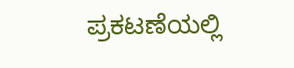ಪ್ರಕಟಣೆಯಲ್ಲಿ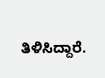ತಿಳಿಸಿದ್ದಾರೆ.